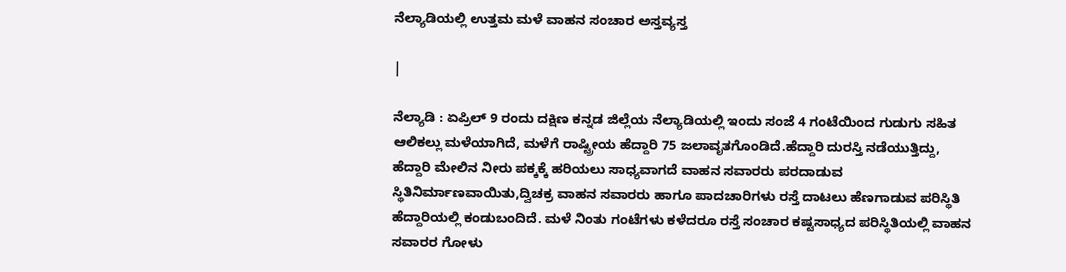ನೆಲ್ಯಾಡಿಯಲ್ಲಿ ಉತ್ತಮ ಮಳೆ ವಾಹನ ಸಂಚಾರ ಅಸ್ತವ್ಯಸ್ತ

|

ನೆಲ್ಯಾಡಿ : ಏಪ್ರಿಲ್ 9 ರಂದು ದಕ್ಷಿಣ ಕನ್ನಡ ಜಿಲ್ಲೆಯ ನೆಲ್ಯಾಡಿಯಲ್ಲಿ ಇಂದು ಸಂಜೆ 4 ಗಂಟೆಯಿಂದ ಗುಡುಗು ಸಹಿತ ಆಲಿಕಲ್ಲು ಮಳೆಯಾಗಿದೆ, ಮಳೆಗೆ ರಾಷ್ಟ್ರೀಯ ಹೆದ್ದಾರಿ 75 ಜಲಾವೃತಗೊಂಡಿದೆ.ಹೆದ್ದಾರಿ ದುರಸ್ತಿ ನಡೆಯುತ್ತಿದ್ದು, ಹೆದ್ದಾರಿ ಮೇಲಿನ ನೀರು ಪಕ್ಕಕ್ಕೆ ಹರಿಯಲು ಸಾಧ್ಯವಾಗದೆ ವಾಹನ ಸವಾರರು ಪರದಾಡುವ ಸ್ಥಿತಿನಿರ್ಮಾಣವಾಯಿತು,ದ್ವಿಚಕ್ರ ವಾಹನ ಸವಾರರು ಹಾಗೂ ಪಾದಚಾರಿಗಳು ರಸ್ತೆ ದಾಟಲು ಹೆಣಗಾಡುವ ಪರಿಸ್ಥಿತಿ ಹೆದ್ದಾರಿಯಲ್ಲಿ ಕಂಡುಬಂದಿದೆ. ಮಳೆ ನಿಂತು ಗಂಟೆಗಳು ಕಳೆದರೂ ರಸ್ತೆ ಸಂಚಾರ ಕಷ್ಟಸಾಧ್ಯದ ಪರಿಸ್ಥಿತಿಯಲ್ಲಿ ವಾಹನ ಸವಾರರ ಗೋಳು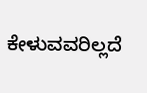ಕೇಳುವವರಿಲ್ಲದೆ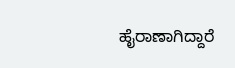ಹೈರಾಣಾಗಿದ್ದಾರೆ